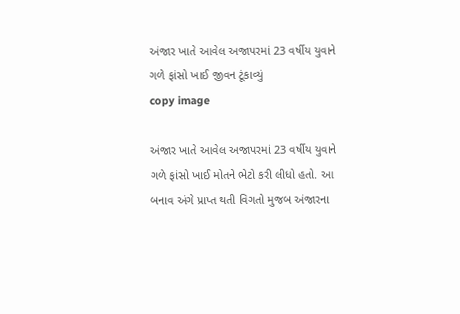અંજાર ખાતે આવેલ અજાપરમાં 23 વર્ષીય યુવાને ગળે ફાંસો ખાઈ જીવન ટૂંકાવ્યું
copy image

અંજાર ખાતે આવેલ અજાપરમાં 23 વર્ષીય યુવાને ગળે ફાંસો ખાઈ મોતને ભેટો કરી લીધો હતો. આ બનાવ અંગે પ્રાપ્ત થતી વિગતો મુજબ અંજારના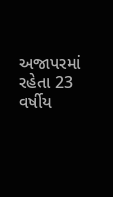અજાપરમાં રહેતા 23 વર્ષીય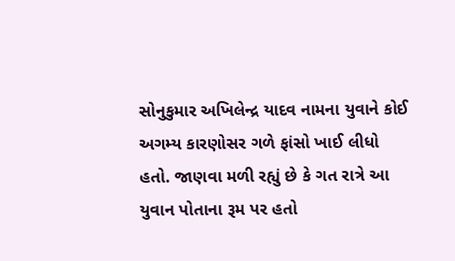સોનુકુમાર અખિલેન્દ્ર યાદવ નામના યુવાને કોઈ અગમ્ય કારણોસર ગળે ફાંસો ખાઈ લીધો હતો. જાણવા મળી રહ્યું છે કે ગત રાત્રે આ યુવાન પોતાના રૂમ પર હતો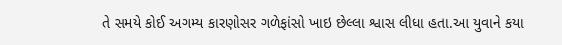તે સમયે કોઈ અગમ્ય કારણોસર ગળેફાંસો ખાઇ છેલ્લા શ્વાસ લીધા હતા.આ યુવાને કયા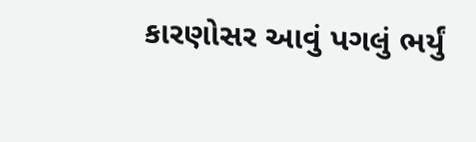કારણોસર આવું પગલું ભર્યું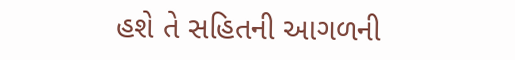હશે તે સહિતની આગળની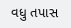વધુ તપાસ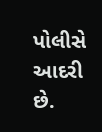પોલીસે આદરી છે.